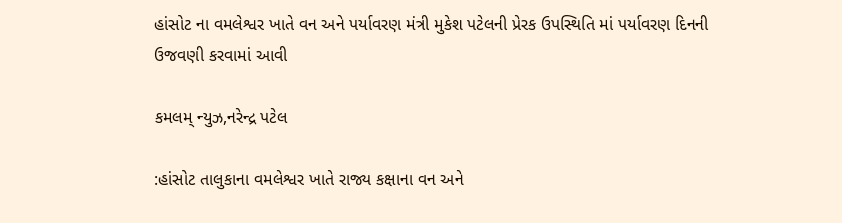હાંસોટ ના વમલેશ્વર ખાતે વન અને પર્યાવરણ મંત્રી મુકેશ પટેલની પ્રેરક ઉપસ્થિતિ માં પર્યાવરણ દિનની ઉજવણી કરવામાં આવી

કમલમ્ ન્યુઝ,નરેન્દ્ર પટેલ

:હાંસોટ તાલુકાના વમલેશ્વર ખાતે રાજ્ય કક્ષાના વન અને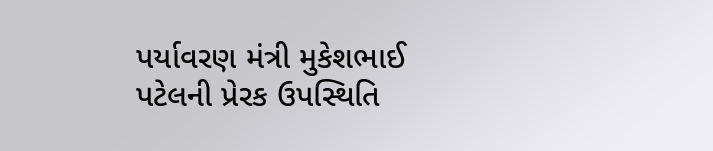પર્યાવરણ મંત્રી મુકેશભાઈ પટેલની પ્રેરક ઉપસ્થિતિ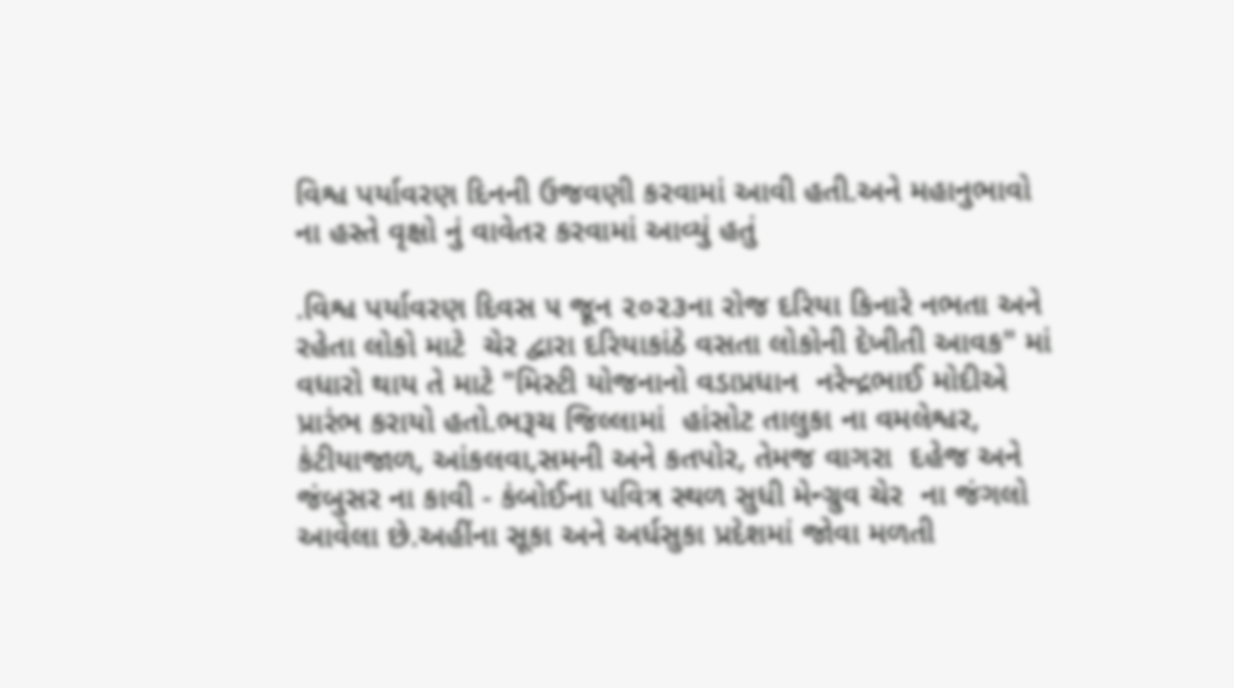વિશ્વ પર્યાવરણ દિનની ઉજવણી કરવામાં આવી હતી.અને મહાનુભાવો ના હસ્તે વૃક્ષો નું વાવેતર કરવામાં આવ્યું હતું

.વિશ્વ પર્યાવરણ દિવસ ૫ જૂન ૨૦૨૩ના રોજ દરિયા કિનારે નભતા અને રહેતા લોકો માટે  ચેર દ્વારા દરિયાકાંઠે વસતા લોકોની દેખીતી આવક" માં વધારો થાય તે માટે "મિસ્ટી યોજનાનો વડાપ્રધાન  નરેન્દ્રભાઈ મોદીએ પ્રારંભ કરાયો હતો.ભરૂચ જિલ્લામાં  હાંસોટ તાલુકા ના વમલેશ્વર, કંટીયાજાળ, આંકલવા,સમની અને કતપોર, તેમજ વાગરા  દહેજ અને  જંબુસર ના કાવી - કંબોઈના પવિત્ર સ્થળ સુધી મેન્ગ્રુવ ચેર  ના જંગલો આવેલા છે.અહીંના સૂકા અને અર્ધસુકા પ્રદેશમાં જોવા મળતી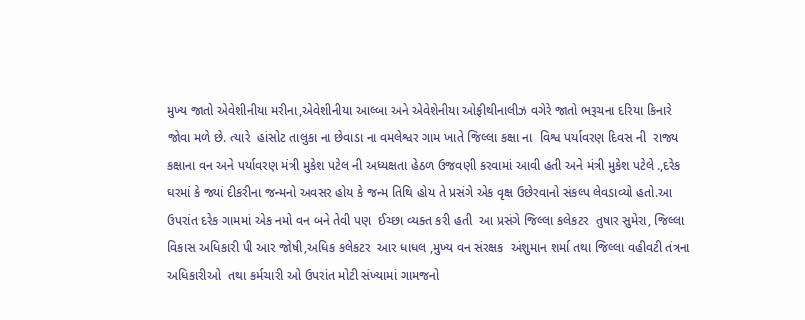મુખ્ય જાતો એવેશીનીયા મરીના,એવેશીનીયા આલ્બા અને એવેશેનીયા ઓફીથીનાલીઝ વગેરે જાતો ભરૂચના દરિયા કિનારે જોવા મળે છે. ત્યારે  હાંસોટ તાલુકા ના છેવાડા ના વમલેશ્વર ગામ ખાતે જિલ્લા કક્ષા ના  વિશ્વ પર્યાવરણ દિવસ ની  રાજ્ય કક્ષાના વન અને પર્યાવરણ મંત્રી મુકેશ પટેલ ની અધ્યક્ષતા હેઠળ ઉજવણી કરવામાં આવી હતી અને મંત્રી મુકેશ પટેલે .,દરેક ઘરમાં કે જ્યાં દીકરીના જન્મનો અવસર હોય કે જન્મ તિથિ હોય તે પ્રસંગે એક વૃક્ષ ઉછેરવાનો સંકલ્પ લેવડાવ્યો હતો.આ ઉપરાંત દરેક ગામમાં એક નમો વન બને તેવી પણ  ઈચ્છા વ્યક્ત કરી હતી  આ પ્રસંગે જિલ્લા કલેકટર  તુષાર સુમેરા, જિલ્લા વિકાસ અધિકારી પી આર જોષી,અધિક કલેકટર  આર ધાધલ ,મુખ્ય વન સંરક્ષક  અંશુમાન શર્મા તથા જિલ્લા વહીવટી તંત્રના અધિકારીઓ  તથા કર્મચારી ઓ ઉપરાંત મોટી સંખ્યામાં ગામજનો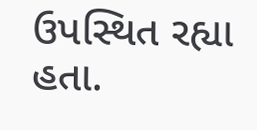ઉપસ્થિત રહ્યા હતા.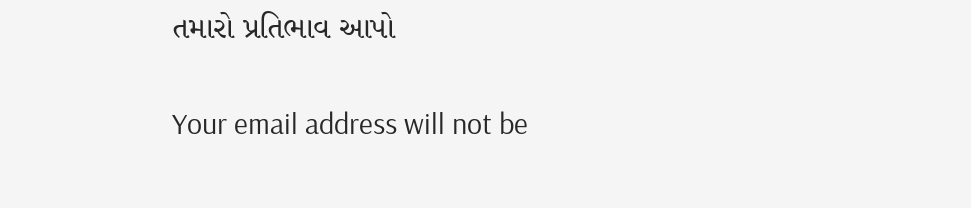તમારો પ્રતિભાવ આપો

Your email address will not be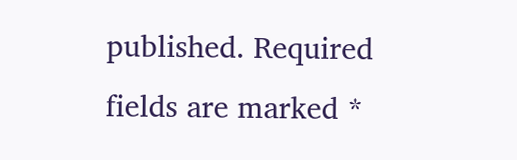published. Required fields are marked *